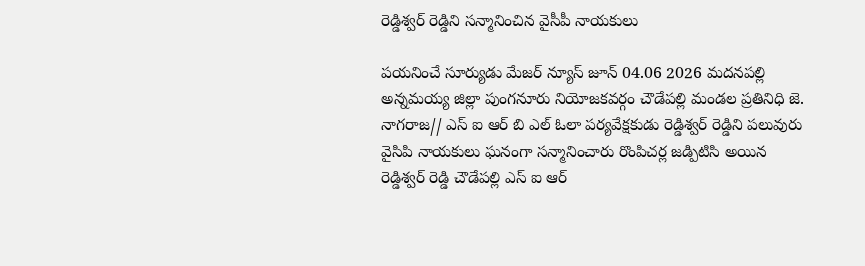రెడ్డిశ్వర్ రెడ్డిని సన్మానించిన వైసీపీ నాయకులు

పయనించే సూర్యుడు మేజర్ న్యూస్ జూన్ 04.06 2026 మదనపల్లి అన్నమయ్య జిల్లా పుంగనూరు నియోజకవర్గం చౌడేపల్లి మండల ప్రతినిధి జె. నాగరాజ// ఎస్ ఐ ఆర్ బి ఎల్ ఓలా పర్యవేక్షకుడు రెడ్డిశ్వర్ రెడ్డిని పలువురు వైసిపి నాయకులు ఘనంగా సన్మానించారు రొంపిచర్ల జడ్పిటిసి అయిన రెడ్డిశ్వర్ రెడ్డి చౌడేపల్లి ఎస్ ఐ ఆర్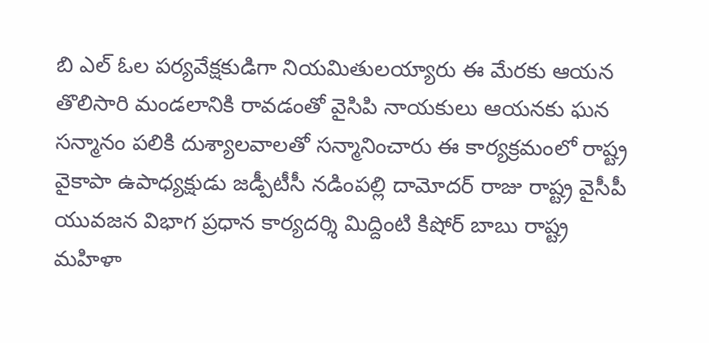బి ఎల్ ఓల పర్యవేక్షకుడిగా నియమితులయ్యారు ఈ మేరకు ఆయన తొలిసారి మండలానికి రావడంతో వైసిపి నాయకులు ఆయనకు ఘన సన్మానం పలికి దుశ్యాలవాలతో సన్మానించారు ఈ కార్యక్రమంలో రాష్ట్ర వైకాపా ఉపాధ్యక్షుడు జడ్పీటీసీ నడింపల్లి దామోదర్ రాజు రాష్ట్ర వైసీపీ యువజన విభాగ ప్రధాన కార్యదర్శి మిద్దింటి కిషోర్ బాబు రాష్ట్ర మహిళా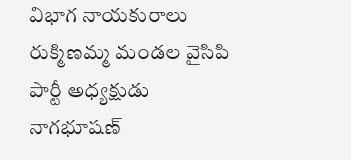విభాగ నాయకురాలు రుక్మిణమ్మ మండల వైసిపి పార్టీ అధ్యక్షుడు నాగభూషణ్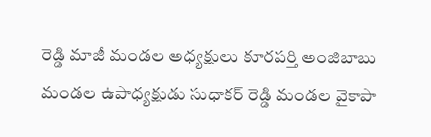రెడ్డి మాజీ మండల అధ్యక్షులు కూరపర్తి అంజిబాబు మండల ఉపాధ్యక్షుడు సుధాకర్ రెడ్డి మండల వైకాపా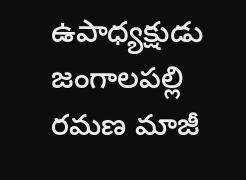ఉపాధ్యక్షుడు జంగాలపల్లి రమణ మాజీ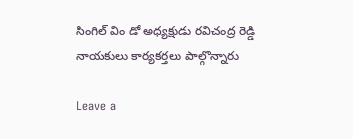సింగిల్ విం డో అధ్యక్షుడు రవిచంద్ర రెడ్డి నాయకులు కార్యకర్తలు పాల్గొన్నారు

Leave a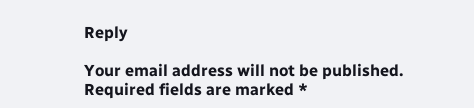Reply

Your email address will not be published. Required fields are marked *